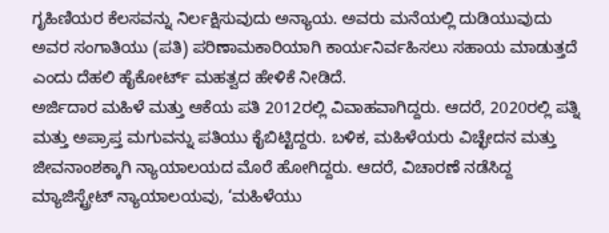ಗೃಹಿಣಿಯರ ಕೆಲಸವನ್ನು ನಿರ್ಲಕ್ಷಿಸುವುದು ಅನ್ಯಾಯ. ಅವರು ಮನೆಯಲ್ಲಿ ದುಡಿಯುವುದು ಅವರ ಸಂಗಾತಿಯು (ಪತಿ) ಪರಿಣಾಮಕಾರಿಯಾಗಿ ಕಾರ್ಯನಿರ್ವಹಿಸಲು ಸಹಾಯ ಮಾಡುತ್ತದೆ ಎಂದು ದೆಹಲಿ ಹೈಕೋರ್ಟ್ ಮಹತ್ವದ ಹೇಳಿಕೆ ನೀಡಿದೆ.
ಅರ್ಜಿದಾರ ಮಹಿಳೆ ಮತ್ತು ಆಕೆಯ ಪತಿ 2012ರಲ್ಲಿ ವಿವಾಹವಾಗಿದ್ದರು. ಆದರೆ, 2020ರಲ್ಲಿ ಪತ್ನಿ ಮತ್ತು ಅಪ್ರಾಪ್ತ ಮಗುವನ್ನು ಪತಿಯು ಕೈಬಿಟ್ಟಿದ್ದರು. ಬಳಿಕ, ಮಹಿಳೆಯರು ವಿಚ್ಛೇದನ ಮತ್ತು ಜೀವನಾಂಶಕ್ಕಾಗಿ ನ್ಯಾಯಾಲಯದ ಮೊರೆ ಹೋಗಿದ್ದರು. ಆದರೆ, ವಿಚಾರಣೆ ನಡೆಸಿದ್ದ ಮ್ಯಾಜಿಸ್ಟ್ರೇಟ್ ನ್ಯಾಯಾಲಯವು, ‘ಮಹಿಳೆಯು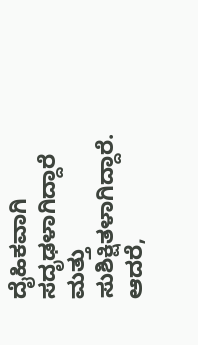ದೈಹಿಕವಾಗಿ ಸದೃಢಳಾಗಿದ್ದಾರೆ ಮತ್ತು ಸುಶಿಕ್ಷಿತಳಾಗಿದ್ದಾರೆ. ಆದರೆ,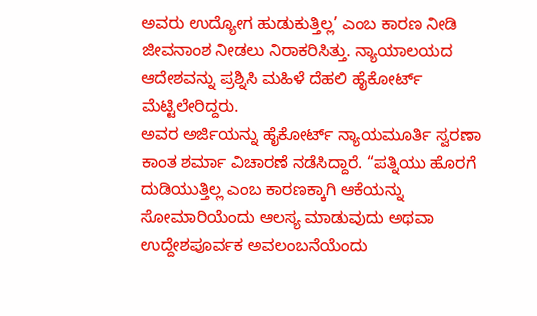ಅವರು ಉದ್ಯೋಗ ಹುಡುಕುತ್ತಿಲ್ಲ’ ಎಂಬ ಕಾರಣ ನೀಡಿ ಜೀವನಾಂಶ ನೀಡಲು ನಿರಾಕರಿಸಿತ್ತು. ನ್ಯಾಯಾಲಯದ ಆದೇಶವನ್ನು ಪ್ರಶ್ನಿಸಿ ಮಹಿಳೆ ದೆಹಲಿ ಹೈಕೋರ್ಟ್ ಮೆಟ್ಟಿಲೇರಿದ್ದರು.
ಅವರ ಅರ್ಜಿಯನ್ನು ಹೈಕೋರ್ಟ್ ನ್ಯಾಯಮೂರ್ತಿ ಸ್ವರಣಾ ಕಾಂತ ಶರ್ಮಾ ವಿಚಾರಣೆ ನಡೆಸಿದ್ದಾರೆ. “ಪತ್ನಿಯು ಹೊರಗೆ ದುಡಿಯುತ್ತಿಲ್ಲ ಎಂಬ ಕಾರಣಕ್ಕಾಗಿ ಆಕೆಯನ್ನು ಸೋಮಾರಿಯೆಂದು ಆಲಸ್ಯ ಮಾಡುವುದು ಅಥವಾ ಉದ್ದೇಶಪೂರ್ವಕ ಅವಲಂಬನೆಯೆಂದು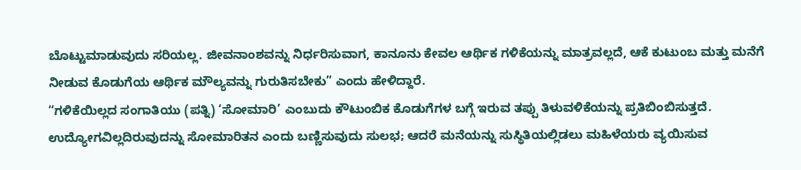ಬೊಟ್ಟುಮಾಡುವುದು ಸರಿಯಲ್ಲ. ಜೀವನಾಂಶವನ್ನು ನಿರ್ಧರಿಸುವಾಗ, ಕಾನೂನು ಕೇವಲ ಆರ್ಥಿಕ ಗಳಿಕೆಯನ್ನು ಮಾತ್ರವಲ್ಲದೆ, ಆಕೆ ಕುಟುಂಬ ಮತ್ತು ಮನೆಗೆ ನೀಡುವ ಕೊಡುಗೆಯ ಆರ್ಥಿಕ ಮೌಲ್ಯವನ್ನು ಗುರುತಿಸಬೇಕು” ಎಂದು ಹೇಳಿದ್ದಾರೆ.
“ಗಳಿಕೆಯಿಲ್ಲದ ಸಂಗಾತಿಯು (ಪತ್ನಿ) ‘ಸೋಮಾರಿ’ ಎಂಬುದು ಕೌಟುಂಬಿಕ ಕೊಡುಗೆಗಳ ಬಗ್ಗೆ ಇರುವ ತಪ್ಪು ತಿಳುವಳಿಕೆಯನ್ನು ಪ್ರತಿಬಿಂಬಿಸುತ್ತದೆ. ಉದ್ಯೋಗವಿಲ್ಲದಿರುವುದನ್ನು ಸೋಮಾರಿತನ ಎಂದು ಬಣ್ಣಿಸುವುದು ಸುಲಭ; ಆದರೆ ಮನೆಯನ್ನು ಸುಸ್ಥಿತಿಯಲ್ಲಿಡಲು ಮಹಿಳೆಯರು ವ್ಯಯಿಸುವ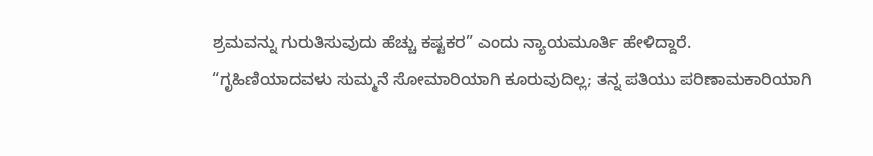ಶ್ರಮವನ್ನು ಗುರುತಿಸುವುದು ಹೆಚ್ಚು ಕಷ್ಟಕರ” ಎಂದು ನ್ಯಾಯಮೂರ್ತಿ ಹೇಳಿದ್ದಾರೆ.
“ಗೃಹಿಣಿಯಾದವಳು ಸುಮ್ಮನೆ ಸೋಮಾರಿಯಾಗಿ ಕೂರುವುದಿಲ್ಲ; ತನ್ನ ಪತಿಯು ಪರಿಣಾಮಕಾರಿಯಾಗಿ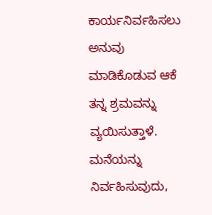ಕಾರ್ಯನಿರ್ವಹಿಸಲು ಅನುವು ಮಾಡಿಕೊಡುವ ಆಕೆ ತನ್ನ ಶ್ರಮವನ್ನು ವ್ಯಯಿಸುತ್ತಾಳೆ. ಮನೆಯನ್ನು ನಿರ್ವಹಿಸುವುದು,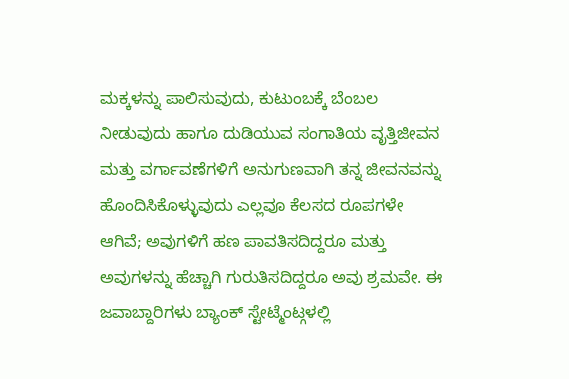ಮಕ್ಕಳನ್ನು ಪಾಲಿಸುವುದು, ಕುಟುಂಬಕ್ಕೆ ಬೆಂಬಲ ನೀಡುವುದು ಹಾಗೂ ದುಡಿಯುವ ಸಂಗಾತಿಯ ವೃತ್ತಿಜೀವನ ಮತ್ತು ವರ್ಗಾವಣೆಗಳಿಗೆ ಅನುಗುಣವಾಗಿ ತನ್ನ ಜೀವನವನ್ನು ಹೊಂದಿಸಿಕೊಳ್ಳುವುದು ಎಲ್ಲವೂ ಕೆಲಸದ ರೂಪಗಳೇ ಆಗಿವೆ; ಅವುಗಳಿಗೆ ಹಣ ಪಾವತಿಸದಿದ್ದರೂ ಮತ್ತು ಅವುಗಳನ್ನು ಹೆಚ್ಚಾಗಿ ಗುರುತಿಸದಿದ್ದರೂ ಅವು ಶ್ರಮವೇ. ಈ ಜವಾಬ್ದಾರಿಗಳು ಬ್ಯಾಂಕ್ ಸ್ಟೇಟ್ಮೆಂಟ್ಗಳಲ್ಲಿ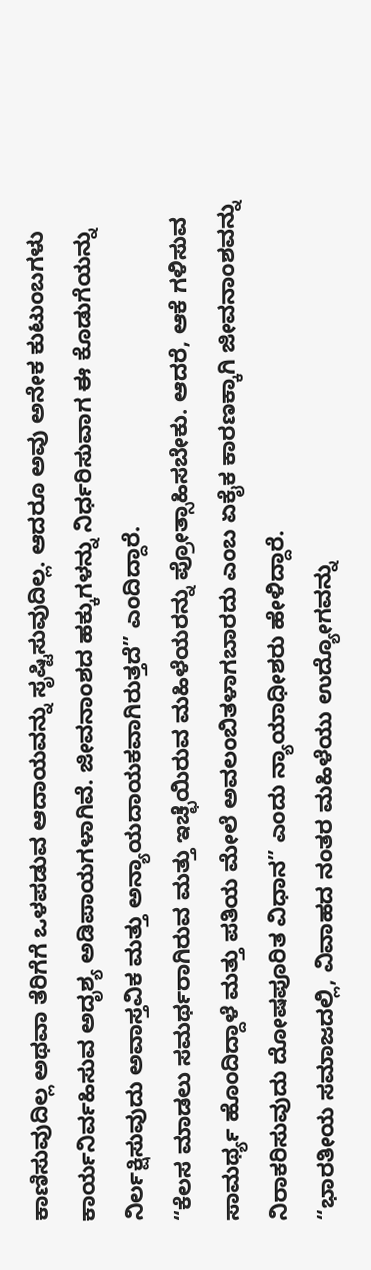ಕಾಣಿಸುವುದಿಲ್ಲ ಅಥವಾ ತೆರಿಗೆಗೆ ಒಳಪಡುವ ಆದಾಯವನ್ನು ಸೃಷ್ಟಿಸುವುದಿಲ್ಲ. ಆದರೂ ಅವು ಅನೇಕ ಕುಟುಂಬಗಳು ಕಾರ್ಯನಿರ್ವಹಿಸುವ ಅದೃಶ್ಯ ಅಡಿಪಾಯಗಳಾಗಿವೆ. ಜೀವನಾಂಶದ ಹಕ್ಕುಗಳನ್ನು ನಿರ್ಧರಿಸುವಾಗ ಈ ಕೊಡುಗೆಯನ್ನು ನಿರ್ಲಕ್ಷಿಸುವುದು ಅವಾಸ್ತವಿಕ ಮತ್ತು ಅನ್ಯಾಯದಾಯಕವಾಗಿರುತ್ತದೆ” ಎಂದಿದ್ದಾರೆ.
“ಕೆಲಸ ಮಾಡಲು ಸಮರ್ಥರಾಗಿರುವ ಮತ್ತು ಇಚ್ಛೆಯಿರುವ ಮಹಿಳೆಯರನ್ನು ಪ್ರೋತ್ಸಾಹಿಸಬೇಕು. ಆದರೆ, ಆಕೆ ಗಳಿಸುವ ಸಾಮರ್ಥ್ಯ ಹೊಂದಿದ್ದಾಳೆ ಮತ್ತು ಪತಿಯ ಮೇಲೆ ಅವಲಂಬಿತಳಾಗಬಾರದು ಎಂಬ ಏಕೈಕ ಕಾರಣಕ್ಕಾಗಿ ಜೀವನಾಂಶವನ್ನು ನಿರಾಕರಿಸುವುದು ದೋಷಪೂರಿತ ವಿಧಾನ” ಎಂದು ನ್ಯಾಯಾಧೀಶರು ಹೇಳಿದ್ದಾರೆ.
“ಭಾರತೀಯ ಸಮಾಜದಲ್ಲಿ, ವಿವಾಹದ ನಂತರ ಮಹಿಳೆಯು ಉದ್ಯೋಗವನ್ನು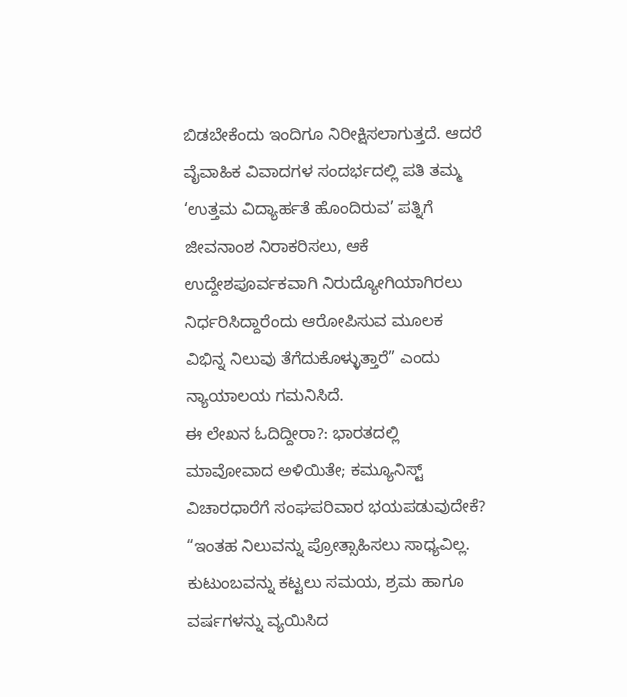ಬಿಡಬೇಕೆಂದು ಇಂದಿಗೂ ನಿರೀಕ್ಷಿಸಲಾಗುತ್ತದೆ. ಆದರೆ ವೈವಾಹಿಕ ವಿವಾದಗಳ ಸಂದರ್ಭದಲ್ಲಿ ಪತಿ ತಮ್ಮ ‘ಉತ್ತಮ ವಿದ್ಯಾರ್ಹತೆ ಹೊಂದಿರುವ’ ಪತ್ನಿಗೆ ಜೀವನಾಂಶ ನಿರಾಕರಿಸಲು, ಆಕೆ ಉದ್ದೇಶಪೂರ್ವಕವಾಗಿ ನಿರುದ್ಯೋಗಿಯಾಗಿರಲು ನಿರ್ಧರಿಸಿದ್ದಾರೆಂದು ಆರೋಪಿಸುವ ಮೂಲಕ ವಿಭಿನ್ನ ನಿಲುವು ತೆಗೆದುಕೊಳ್ಳುತ್ತಾರೆ” ಎಂದು ನ್ಯಾಯಾಲಯ ಗಮನಿಸಿದೆ.
ಈ ಲೇಖನ ಓದಿದ್ದೀರಾ?: ಭಾರತದಲ್ಲಿ ಮಾವೋವಾದ ಅಳಿಯಿತೇ; ಕಮ್ಯೂನಿಸ್ಟ್ ವಿಚಾರಧಾರೆಗೆ ಸಂಘಪರಿವಾರ ಭಯಪಡುವುದೇಕೆ?
“ಇಂತಹ ನಿಲುವನ್ನು ಪ್ರೋತ್ಸಾಹಿಸಲು ಸಾಧ್ಯವಿಲ್ಲ. ಕುಟುಂಬವನ್ನು ಕಟ್ಟಲು ಸಮಯ, ಶ್ರಮ ಹಾಗೂ ವರ್ಷಗಳನ್ನು ವ್ಯಯಿಸಿದ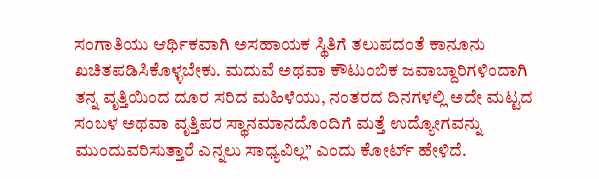ಸಂಗಾತಿಯು ಆರ್ಥಿಕವಾಗಿ ಅಸಹಾಯಕ ಸ್ಥಿತಿಗೆ ತಲುಪದಂತೆ ಕಾನೂನು ಖಚಿತಪಡಿಸಿಕೊಳ್ಳಬೇಕು. ಮದುವೆ ಅಥವಾ ಕೌಟುಂಬಿಕ ಜವಾಬ್ದಾರಿಗಳಿಂದಾಗಿ ತನ್ನ ವೃತ್ತಿಯಿಂದ ದೂರ ಸರಿದ ಮಹಿಳೆಯು, ನಂತರದ ದಿನಗಳಲ್ಲಿ ಅದೇ ಮಟ್ಟದ ಸಂಬಳ ಅಥವಾ ವೃತ್ತಿಪರ ಸ್ಥಾನಮಾನದೊಂದಿಗೆ ಮತ್ತೆ ಉದ್ಯೋಗವನ್ನು ಮುಂದುವರಿಸುತ್ತಾರೆ ಎನ್ನಲು ಸಾಧ್ಯವಿಲ್ಲ” ಎಂದು ಕೋರ್ಟ್ ಹೇಳಿದೆ.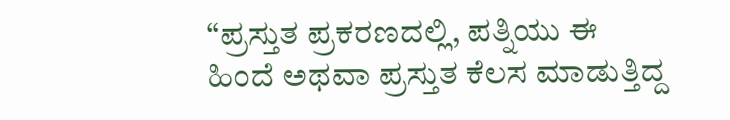“ಪ್ರಸ್ತುತ ಪ್ರಕರಣದಲ್ಲಿ, ಪತ್ನಿಯು ಈ ಹಿಂದೆ ಅಥವಾ ಪ್ರಸ್ತುತ ಕೆಲಸ ಮಾಡುತ್ತಿದ್ದ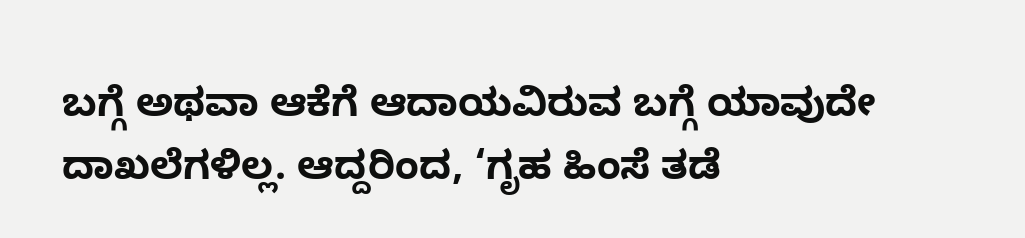ಬಗ್ಗೆ ಅಥವಾ ಆಕೆಗೆ ಆದಾಯವಿರುವ ಬಗ್ಗೆ ಯಾವುದೇ ದಾಖಲೆಗಳಿಲ್ಲ. ಆದ್ದರಿಂದ, ‘ಗೃಹ ಹಿಂಸೆ ತಡೆ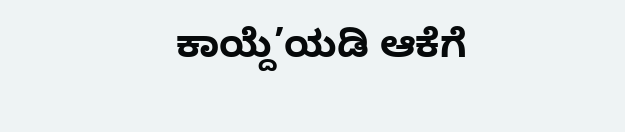ಕಾಯ್ದೆ’ಯಡಿ ಆಕೆಗೆ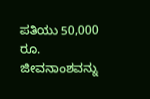ಪತಿಯು 50,000 ರೂ. ಜೀವನಾಂಶವನ್ನು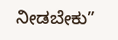ನೀಡಬೇಕು”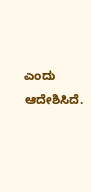ಎಂದು ಆದೇಶಿಸಿದೆ.